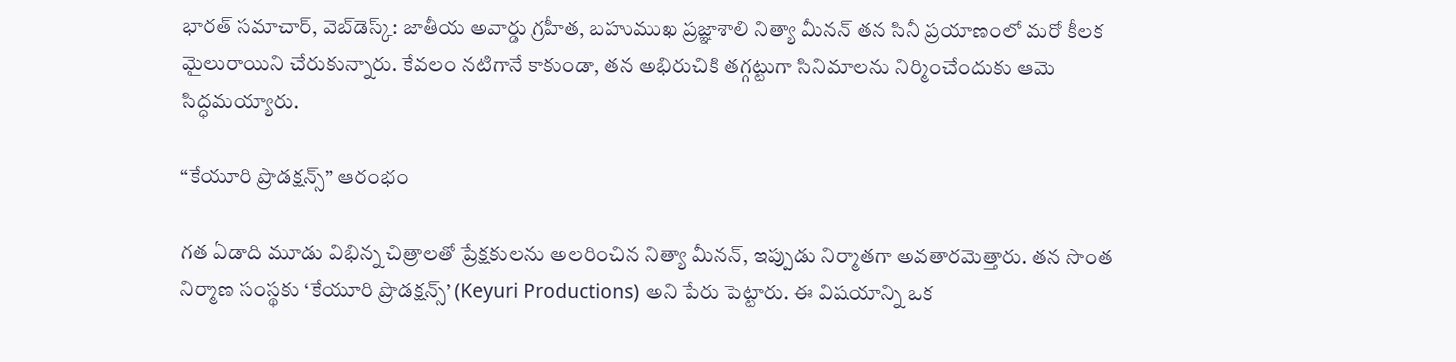భారత్ సమాచార్, వెబ్‌డెస్క్: జాతీయ అవార్డు గ్రహీత, బహుముఖ ప్రజ్ఞాశాలి నిత్యా మీనన్ తన సినీ ప్రయాణంలో మరో కీలక మైలురాయిని చేరుకున్నారు. కేవలం నటిగానే కాకుండా, తన అభిరుచికి తగ్గట్టుగా సినిమాలను నిర్మించేందుకు ఆమె సిద్ధమయ్యారు.

“కేయూరి ప్రొడక్షన్స్” ఆరంభం

గత ఏడాది మూడు విభిన్న చిత్రాలతో ప్రేక్షకులను అలరించిన నిత్యా మీనన్, ఇప్పుడు నిర్మాతగా అవతారమెత్తారు. తన సొంత నిర్మాణ సంస్థకు ‘కేయూరి ప్రొడక్షన్స్’ (Keyuri Productions) అని పేరు పెట్టారు. ఈ విషయాన్ని ఒక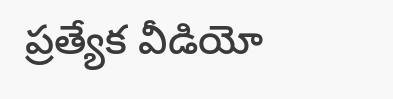ప్రత్యేక వీడియో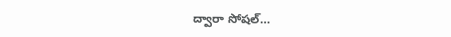ద్వారా సోషల్…